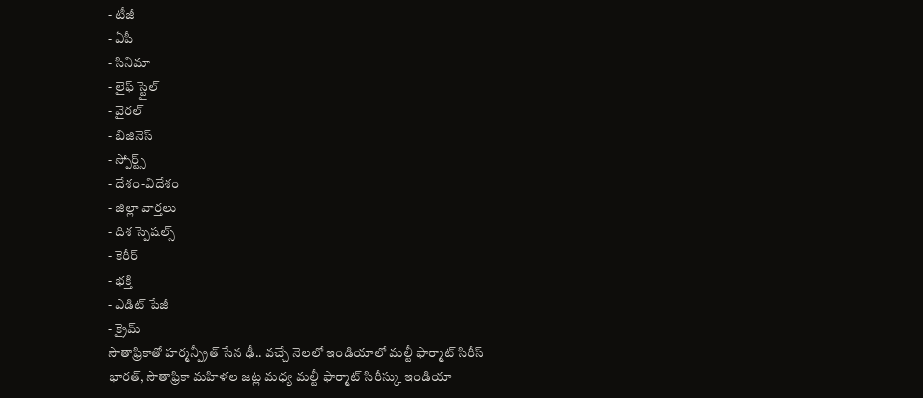- టీజీ
- ఏపీ
- సినిమా
- లైఫ్ స్టైల్
- వైరల్
- బిజినెస్
- స్పోర్ట్స్
- దేశం-విదేశం
- జిల్లా వార్తలు
- దిశ స్పెషల్స్
- కెరీర్
- భక్తి
- ఎడిట్ పేజీ
- క్రైమ్
సౌతాఫ్రికాతో హర్మన్ప్రీత్ సేన ఢీ.. వచ్చే నెలలో ఇండియాలో మల్టీ ఫార్మాట్ సిరీస్
భారత్, సౌతాఫ్రికా మహిళల జట్ల మధ్య మల్టీ ఫార్మాట్ సిరీస్కు ఇండియా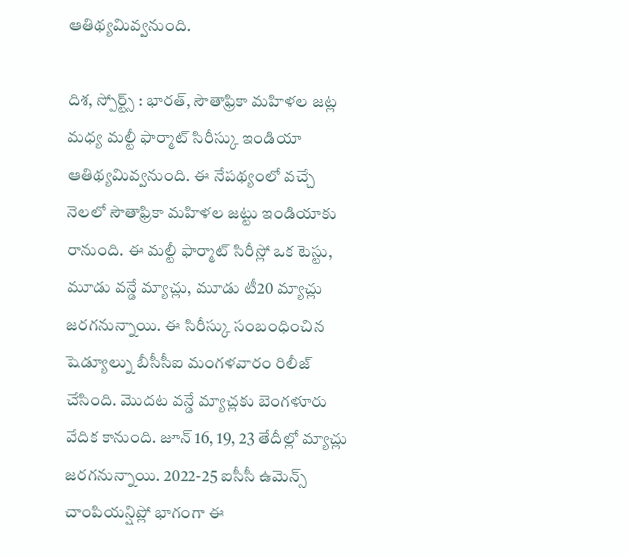ఆతిథ్యమివ్వనుంది.

దిశ, స్పోర్ట్స్ : భారత్, సౌతాఫ్రికా మహిళల జట్ల మధ్య మల్టీ ఫార్మాట్ సిరీస్కు ఇండియా ఆతిథ్యమివ్వనుంది. ఈ నేపథ్యంలో వచ్చే నెలలో సౌతాఫ్రికా మహిళల జట్టు ఇండియాకు రానుంది. ఈ మల్టీ ఫార్మాట్ సిరీస్లో ఒక టెస్టు, మూడు వన్డే మ్యాచ్లు, మూడు టీ20 మ్యాచ్లు జరగనున్నాయి. ఈ సిరీస్కు సంబంధించిన షెడ్యూల్ను బీసీసీఐ మంగళవారం రిలీజ్ చేసింది. మొదట వన్డే మ్యాచ్లకు బెంగళూరు వేదిక కానుంది. జూన్ 16, 19, 23 తేదీల్లో మ్యాచ్లు జరగనున్నాయి. 2022-25 ఐసీసీ ఉమెన్స్ చాంపియన్షిప్లో భాగంగా ఈ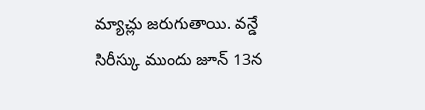మ్యాచ్లు జరుగుతాయి. వన్డే సిరీస్కు ముందు జూన్ 13న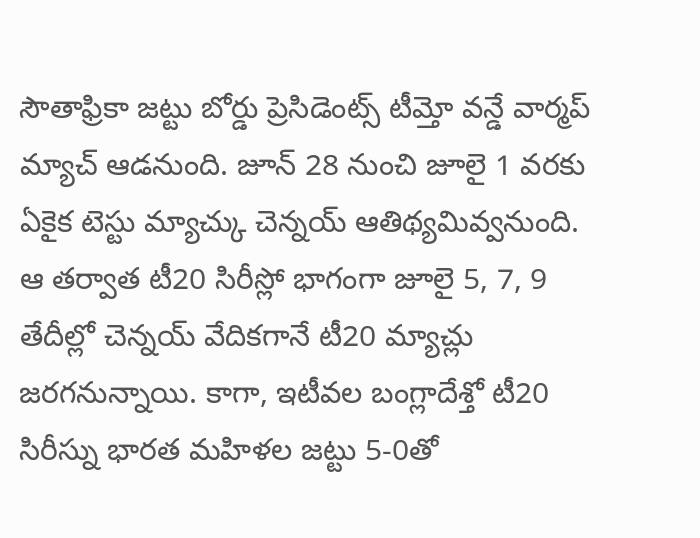సౌతాఫ్రికా జట్టు బోర్డు ప్రెసిడెంట్స్ టీమ్తో వన్డే వార్మప్ మ్యాచ్ ఆడనుంది. జూన్ 28 నుంచి జూలై 1 వరకు ఏకైక టెస్టు మ్యాచ్కు చెన్నయ్ ఆతిథ్యమివ్వనుంది. ఆ తర్వాత టీ20 సిరీస్లో భాగంగా జూలై 5, 7, 9 తేదీల్లో చెన్నయ్ వేదికగానే టీ20 మ్యాచ్లు జరగనున్నాయి. కాగా, ఇటీవల బంగ్లాదేశ్తో టీ20 సిరీస్ను భారత మహిళల జట్టు 5-0తో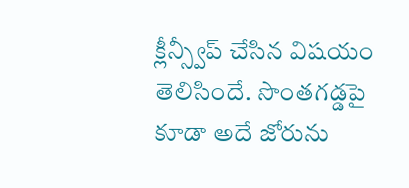క్లీన్స్వీప్ చేసిన విషయం తెలిసిందే. సొంతగడ్డపై కూడా అదే జోరును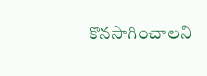కొనసాగించాలని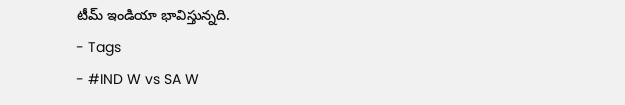టీమ్ ఇండియా భావిస్తున్నది.
- Tags
- #IND W vs SA W